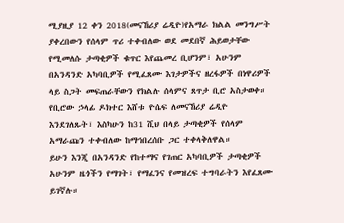ሚያዚያ 12 ቀን 2018(መናኸሪያ ሬዲዮ)የአማራ ክልል መንግሥት ያቀረበውን የሰላም ጥሪ ተቀብለው ወደ መደበኛ ሕይወታቸው የሚመለሱ ታጣቂዎች ቁጥር እየጨመረ ቢሆንም፣ አሁንም በአንዳንድ አካባቢዎች የሚፈጸሙ እገታዎችና ዘረፋዎች በነዋሪዎች ላይ ስጋት መፍጠራቸውን የክልሉ ሰላምና ጸጥታ ቢሮ አስታወቀ። የቢሮው ኃላፊ ዶክተር እሸቱ ዮሴፍ ለመናኸሪያ ሬዲዮ እንደገለጹት፣ እስካሁን ከ31 ሺህ በላይ ታጣቂዎች የሰላም አማራጩን ተቀብለው ከማኅበረሰቡ ጋር ተቀላቅለዋል።
ይሁን እንጂ በአንዳንድ የከተማና የገጠር አካባቢዎች ታጣቂዎች አሁንም ዜጎችን የማገት፣ የማፈንና የመዝረፍ ተግባራትን እየፈጸሙ ይገኛሉ።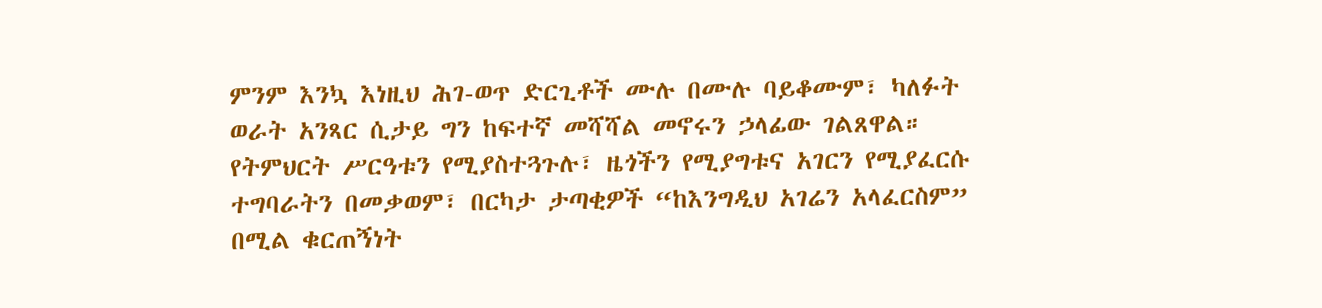ምንም እንኳ እነዚህ ሕገ-ወጥ ድርጊቶች ሙሉ በሙሉ ባይቆሙም፣ ካለፉት ወራት አንጻር ሲታይ ግን ከፍተኛ መሻሻል መኖሩን ኃላፊው ገልጸዋል።
የትምህርት ሥርዓቱን የሚያስተጓጉሉ፣ ዜጎችን የሚያግቱና አገርን የሚያፈርሱ ተግባራትን በመቃወም፣ በርካታ ታጣቂዎች “ከእንግዲህ አገሬን አላፈርስም” በሚል ቁርጠኝነት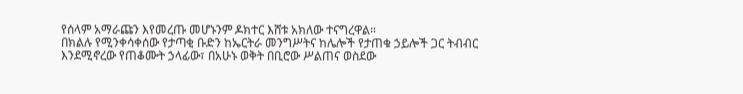የሰላም አማራጩን እየመረጡ መሆኑንም ዶክተር እሸቱ አክለው ተናግረዋል።
በክልሉ የሚንቀሳቀሰው የታጣቂ ቡድን ከኤርትራ መንግሥትና ከሌሎች የታጠቁ ኃይሎች ጋር ትብብር እንደሚኖረው የጠቆሙት ኃላፊው፣ በአሁኑ ወቅት በቢሮው ሥልጠና ወስደው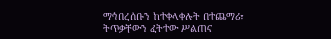ማኅበረሰቡን ከተቀላቀሉት በተጨማሪ፣ ትጥቃቸውን ፈትተው ሥልጠና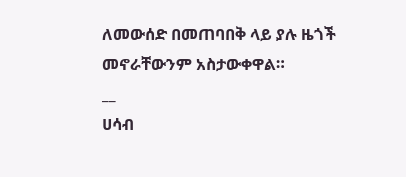ለመውሰድ በመጠባበቅ ላይ ያሉ ዜጎች መኖራቸውንም አስታውቀዋል።
__
ሀሳብ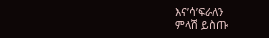እና’ሳ’ፍራለን
ምላሽ ይስጡ